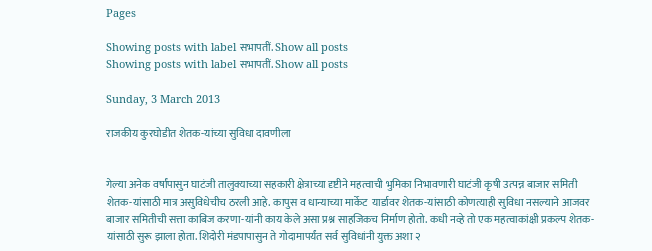Pages

Showing posts with label सभापतीं. Show all posts
Showing posts with label सभापतीं. Show all posts

Sunday, 3 March 2013

राजकीय कुरघोडीत शेतक-यांच्या सुविधा दावणीला


गेल्या अनेक वर्षांपासुन घाटंजी तालुक्याच्या सहकारी क्षेत्राच्या दृष्टीने महत्वाची भुमिका निभावणारी घाटंजी कृषी उत्पन्न बाजार समिती शेतक-यांसाठी मात्र असुविधेचीच ठरली आहे. कापुस व धान्याच्या मार्केट  यार्डावर शेतक-यांसाठी कोणत्याही सुविधा नसल्याने आजवर बाजार समितीची सत्ता काबिज करणा-यांनी काय केले असा प्रश्न साहजिकच निर्माण होतो. कधी नव्हे तो एक महत्वाकांक्षी प्रकल्प शेतक-यांसाठी सुरू झाला होता. शिदोरी मंडपापासुन ते गोदामापर्यंत सर्व सुविधांनी युक्त अशा २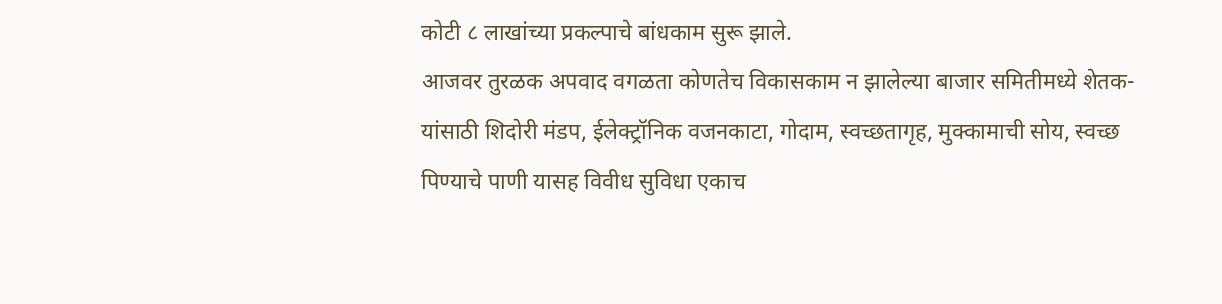कोटी ८ लाखांच्या प्रकल्पाचे बांधकाम सुरू झाले.
आजवर तुरळक अपवाद वगळता कोणतेच विकासकाम न झालेल्या बाजार समितीमध्ये शेतक-यांसाठी शिदोरी मंडप, ईलेक्ट्रॉनिक वजनकाटा, गोदाम, स्वच्छतागृह, मुक्कामाची सोय, स्वच्छ पिण्याचे पाणी यासह विवीध सुविधा एकाच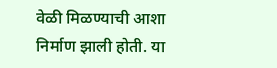वेळी मिळण्याची आशा निर्माण झाली होती. या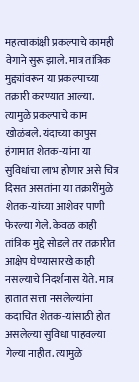महत्वाकांक्षी प्रकल्पाचे कामही वेगाने सुरू झाले. मात्र तांत्रिक मुद्द्यांवरून या प्रकल्पाच्या तक्रारी करण्यात आल्या. त्यामुळे प्रकल्पाचे काम खोळंबले. यंदाच्या कापुस हंगामात शेतक-यांना या सुविधांचा लाभ होणार असे चित्र दिसत असतांना या तक्रारींमुळे शेतक-यांच्या आशेवर पाणी फेरल्या गेले. केवळ काही तांत्रिक मुद्दे सोडले तर तक्रारीत आक्षेप घेण्यासारखे काही नसल्याचे निदर्शनास येते. मात्र हातात सत्ता नसलेल्यांना कदाचित शेतक-यांसाठी होत असलेल्या सुविधा पाहवल्या गेल्या नाहीत. त्यामुळे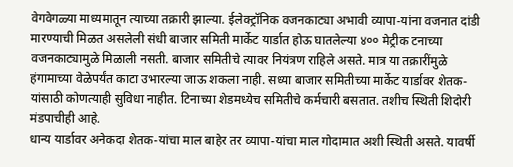वेगवेगळ्या माध्यमातून त्याच्या तक्रारी झाल्या. ईलेक्ट्रॉनिक वजनकाट्या अभावी व्यापा-यांना वजनात दांडी मारण्याची मिळत असलेली संधी बाजार समिती मार्केट यार्डात होऊ घातलेल्या ४०० मेट्रीक टनाच्या वजनकाट्यामुळे मिळाली नसती. बाजार समितीचे त्यावर नियंत्रण राहिले असते. मात्र या तक्रारींमुळे हंगामाच्या वेळेपर्यंत काटा उभारल्या जाऊ शकला नाही. सध्या बाजार समितीच्या मार्केट यार्डावर शेतक-यांसाठी कोणत्याही सुविधा नाहीत. टिनाच्या शेडमध्येच समितीचे कर्मचारी बसतात. तशीच स्थिती शिदोरी मंडपाचीही आहे.
धान्य यार्डावर अनेकदा शेतक-यांचा माल बाहेर तर व्यापा-यांचा माल गोदामात अशी स्थिती असते. यावर्षी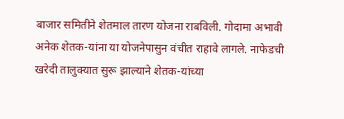बाजार समितीने शेतमाल तारण योजना राबविली. गोदामा अभावी अनेक शेतक-यांना या योजनेपासुन वंचीत राहावे लागले. नाफेडची खरेदी तालुक्यात सुरू झाल्याने शेतक-यांच्या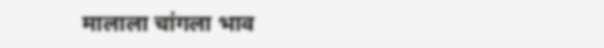मालाला चांगला भाव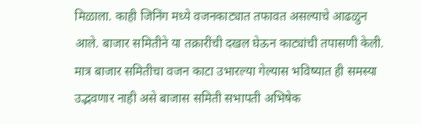मिळाला. काही जिनिंग मध्ये वजनकाट्यात तफावत असल्याचे आढळुन आले. बाजार समितीने या तक्रारींची दखल घेऊन काट्यांची तपासणी केली. मात्र बाजार समितीचा वजन काटा उभारल्या गेल्यास भविष्यात ही समस्या उद्भवणार नाही असे बाजास समिती सभापती अभिषेक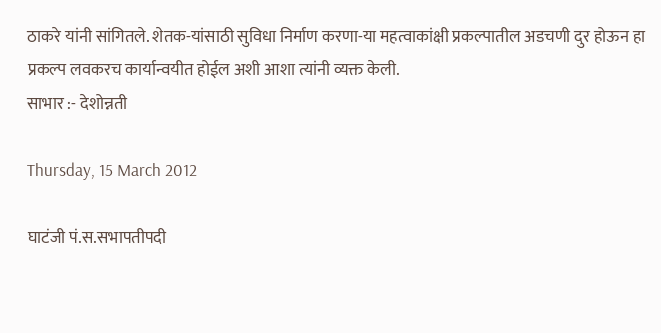ठाकरे यांनी सांगितले. शेतक-यांसाठी सुविधा निर्माण करणा-या महत्वाकांक्षी प्रकल्पातील अडचणी दुर होऊन हा प्रकल्प लवकरच कार्यान्वयीत होईल अशी आशा त्यांनी व्यक्त केली.
साभार :- देशोन्नती

Thursday, 15 March 2012

घाटंजी पं.स.सभापतीपदी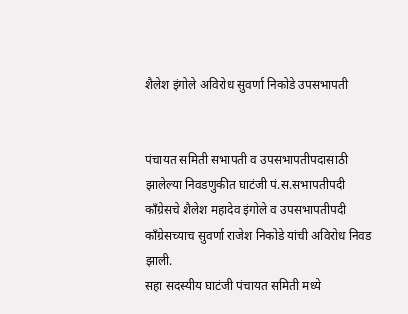शैलेश इंगोले अविरोध सुवर्णा निकोडे उपसभापती


पंचायत समिती सभापती व उपसभापतीपदासाठी झालेल्या निवडणुकीत घाटंजी पं.स.सभापतीपदी कॉंग्रेसचे शैलेश महादेव इंगोले व उपसभापतीपदी कॉंग्रेसच्याच सुवर्णा राजेश निकोडे यांची अविरोध निवड झाली.
सहा सदस्यीय घाटंजी पंचायत समिती मध्ये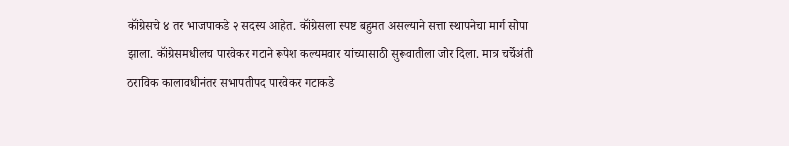कॉंग्रेसचे ४ तर भाजपाकडे २ सदस्य आहेत. कॉंग्रेसला स्पष्ट बहुमत असल्याने सत्ता स्थापनेचा मार्ग सोपा झाला. कॉंग्रेसमधीलच पारवेकर गटाने रूपेश कल्यमवार यांच्यासाठी सुरूवातीला जोर दिला. मात्र चर्चेअंती ठराविक कालावधीनंतर सभापतीपद पारवेकर गटाकडे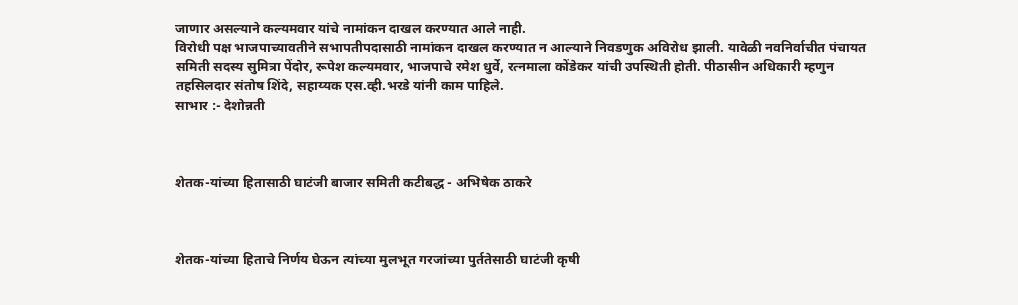जाणार असल्याने कल्यमवार यांचे नामांकन दाखल करण्यात आले नाही.
विरोधी पक्ष भाजपाच्यावतीने सभापतीपदासाठी नामांकन दाखल करण्यात न आल्याने निवडणुक अविरोध झाली. यावेळी नवनिर्वाचीत पंचायत समिती सदस्य सुमित्रा पेंदोर, रूपेश कल्यमवार, भाजपाचे रमेश धुर्वे, रत्नमाला कोंडेकर यांची उपस्थिती होती. पीठासीन अधिकारी म्हणुन तहसिलदार संतोष शिंदे, सहाय्यक एस.व्ही.भरडे यांनी काम पाहिले.
साभार :- देशोन्नती



शेतक-यांच्या हितासाठी घाटंजी बाजार समिती कटीबद्ध - अभिषेक ठाकरे



शेतक-यांच्या हिताचे निर्णय घेऊन त्यांच्या मुलभूत गरजांच्या पुर्ततेसाठी घाटंजी कृषी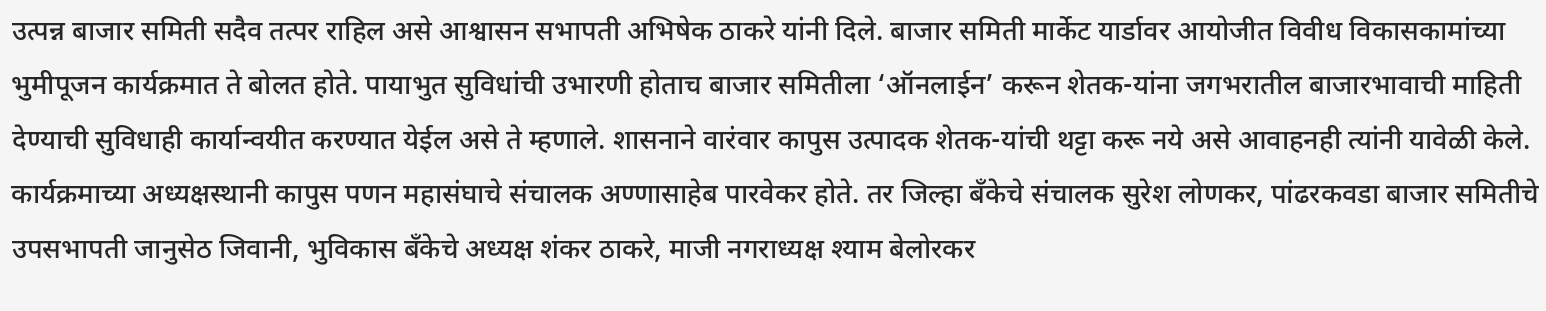उत्पन्न बाजार समिती सदैव तत्पर राहिल असे आश्वासन सभापती अभिषेक ठाकरे यांनी दिले. बाजार समिती मार्केट यार्डावर आयोजीत विवीध विकासकामांच्या भुमीपूजन कार्यक्रमात ते बोलत होते. पायाभुत सुविधांची उभारणी होताच बाजार समितीला ‘ऑनलाईन’ करून शेतक-यांना जगभरातील बाजारभावाची माहिती देण्याची सुविधाही कार्यान्वयीत करण्यात येईल असे ते म्हणाले. शासनाने वारंवार कापुस उत्पादक शेतक-यांची थट्टा करू नये असे आवाहनही त्यांनी यावेळी केले. कार्यक्रमाच्या अध्यक्षस्थानी कापुस पणन महासंघाचे संचालक अण्णासाहेब पारवेकर होते. तर जिल्हा बँकेचे संचालक सुरेश लोणकर, पांढरकवडा बाजार समितीचे उपसभापती जानुसेठ जिवानी, भुविकास बँकेचे अध्यक्ष शंकर ठाकरे, माजी नगराध्यक्ष श्याम बेलोरकर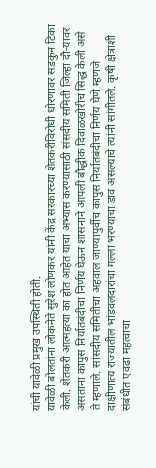यांची यावेळी प्रमुख उपस्थिती होती.
यावेळी बोलतांना लोकनेते सुरेश लोणकर यांनी केंद्र सरकारच्या शेतकरीविरोधी धोरणावर सडकुन टिका केली. शेतकरी आत्महत्या का होत आहेत याचा अभ्यास करण्यासाठी संसदीय समिती जिल्हा दौ-यावर असताना कापुस निर्यातबंदीचा निर्णय घेऊन शासनाने आपली बौद्धीक दिवाळखोरीच सिद्ध केली असे ते म्हणाले. सांसदीय समितीचा अहवाल जाण्यापुर्वीच कापुस निर्यातबंदीचा निर्णय घेणे म्हणजे दाक्षीणात्य राज्यातील भांडवलदारांचा गल्ला भरण्याचा डाव असल्याचे त्यांनी सांगीतले. कृषी क्षेत्राशी संबंधीत एवढा महत्वाचा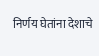निर्णय घेतांना देशाचे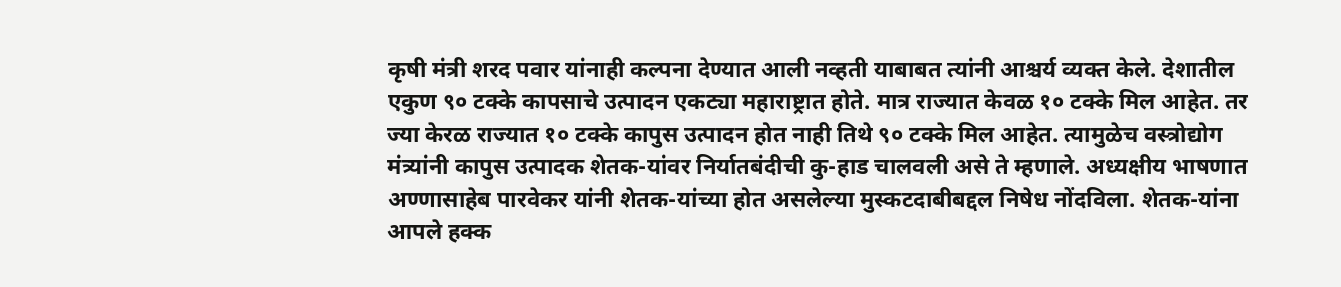कृषी मंत्री शरद पवार यांनाही कल्पना देण्यात आली नव्हती याबाबत त्यांनी आश्चर्य व्यक्त केले. देशातील एकुण ९० टक्के कापसाचे उत्पादन एकट्या महाराष्ट्रात होते. मात्र राज्यात केवळ १० टक्के मिल आहेत. तर ज्या केरळ राज्यात १० टक्के कापुस उत्पादन होत नाही तिथे ९० टक्के मिल आहेत. त्यामुळेच वस्त्रोद्योग मंत्र्यांनी कापुस उत्पादक शेतक-यांवर निर्यातबंदीची कु-हाड चालवली असे ते म्हणाले. अध्यक्षीय भाषणात अण्णासाहेब पारवेकर यांनी शेतक-यांच्या होत असलेल्या मुस्कटदाबीबद्दल निषेध नोंदविला. शेतक-यांना आपले हक्क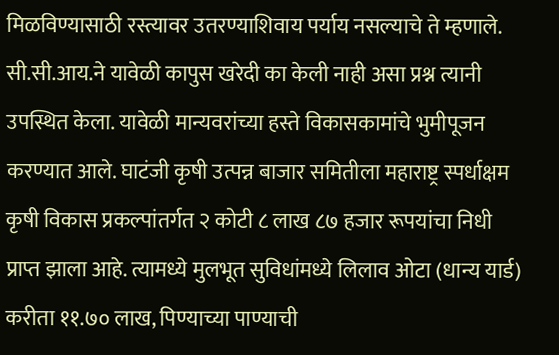मिळविण्यासाठी रस्त्यावर उतरण्याशिवाय पर्याय नसल्याचे ते म्हणाले. सी.सी.आय.ने यावेळी कापुस खरेदी का केली नाही असा प्रश्न त्यानी उपस्थित केला. यावेळी मान्यवरांच्या हस्ते विकासकामांचे भुमीपूजन करण्यात आले. घाटंजी कृषी उत्पन्न बाजार समितीला महाराष्ट्र स्पर्धाक्षम कृषी विकास प्रकल्पांतर्गत २ कोटी ८ लाख ८७ हजार रूपयांचा निधी प्राप्त झाला आहे. त्यामध्ये मुलभूत सुविधांमध्ये लिलाव ओटा (धान्य यार्ड) करीता ११.७० लाख, पिण्याच्या पाण्याची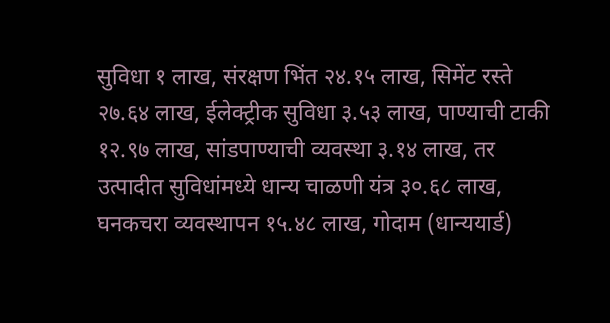सुविधा १ लाख, संरक्षण भिंत २४.१५ लाख, सिमेंट रस्ते २७.६४ लाख, ईलेक्ट्रीक सुविधा ३.५३ लाख, पाण्याची टाकी १२.९७ लाख, सांडपाण्याची व्यवस्था ३.१४ लाख, तर उत्पादीत सुविधांमध्ये धान्य चाळणी यंत्र ३०.६८ लाख, घनकचरा व्यवस्थापन १५.४८ लाख, गोदाम (धान्ययार्ड)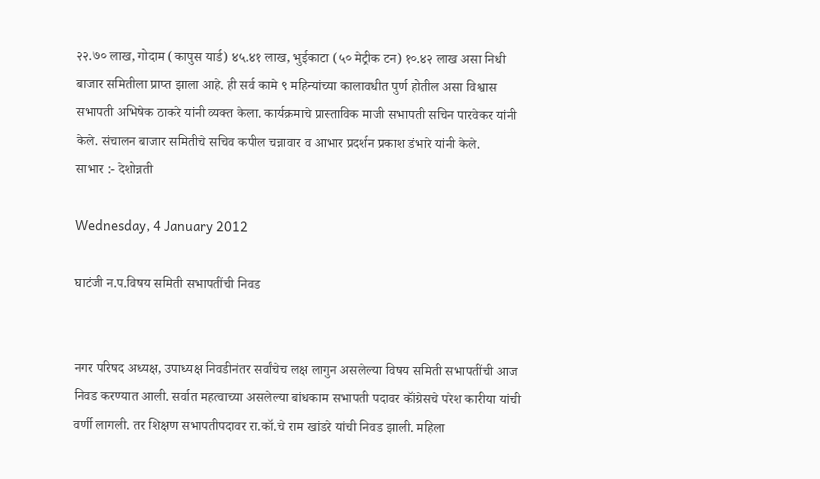२२.७० लाख, गोदाम (कापुस यार्ड) ४५.४१ लाख, भुईकाटा (५० मेट्रीक टन) १०.४२ लाख असा निधी बाजार समितीला प्राप्त झाला आहे. ही सर्व कामे ९ महिन्यांच्या कालावधीत पुर्ण होतील असा विश्वास सभापती अभिषेक ठाकरे यांनी व्यक्त केला. कार्यक्रमाचे प्रास्ताविक माजी सभापती सचिन पारवेकर यांनी केले. संचालन बाजार समितीचे सचिव कपील चन्नावार व आभार प्रदर्शन प्रकाश डंभारे यांनी केले.
साभार :- देशोन्नती

Wednesday, 4 January 2012

घाटंजी न.प.विषय समिती सभापतींची निवड


नगर परिषद अध्यक्ष, उपाध्यक्ष निवडीनंतर सर्वांचेच लक्ष लागुन असलेल्या विषय समिती सभापतींची आज निवड करण्यात आली. सर्वात महत्वाच्या असलेल्या बांधकाम सभापती पदावर कॉंग्रेसचे परेश कारीया यांची वर्णी लागली. तर शिक्षण सभापतीपदावर रा.कॉ.चे राम खांडरे यांची निवड झाली. महिला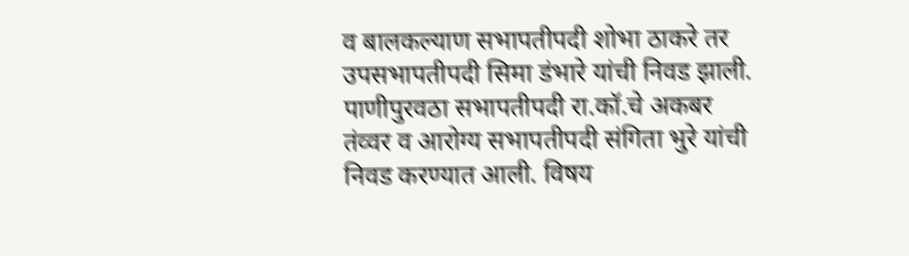व बालकल्याण सभापतीपदी शोभा ठाकरे तर उपसभापतीपदी सिमा डंभारे यांची निवड झाली. पाणीपुरवठा सभापतीपदी रा.कॉ.चे अकबर तंव्वर व आरोग्य सभापतीपदी संगिता भुरे यांची निवड करण्यात आली. विषय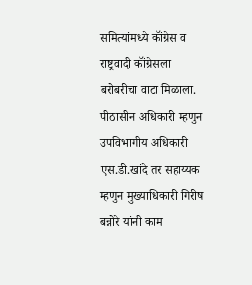समित्यांमध्ये कॉंग्रेस व राष्ट्रवादी कॉंग्रेसला बरोबरीचा वाटा मिळाला. पीठासीन अधिकारी म्हणुन उपविभागीय अधिकारी एस.डी.खांदे तर सहाय्यक म्हणुन मुख्याधिकारी गिरीष बन्नोरे यांनी काम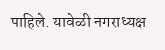पाहिले. यावेळी नगराध्यक्ष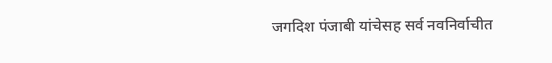जगदिश पंजाबी यांचेसह सर्व नवनिर्वाचीत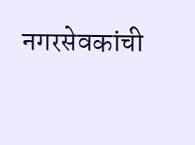नगरसेवकांची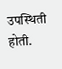उपस्थिती होती.